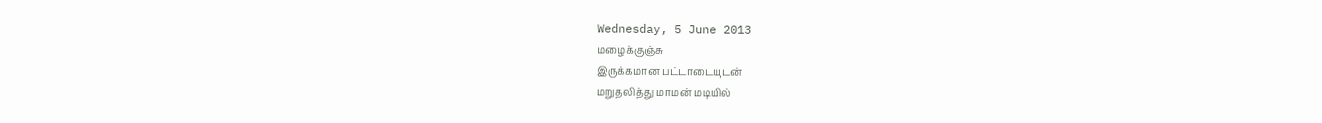Wednesday, 5 June 2013
மழைக்குஞ்சு
இருக்கமான பட்டாடையுடன்
மறுதலித்து மாமன் மடியில்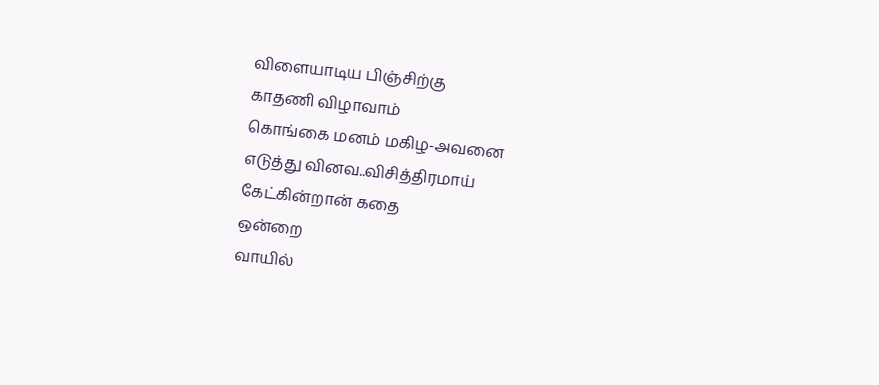விளையாடிய பிஞ்சிற்கு
காதணி விழாவாம்
கொங்கை மனம் மகிழ-அவனை
எடுத்து வினவ..விசித்திரமாய்
கேட்கின்றான் கதை
ஒன்றை
வாயில்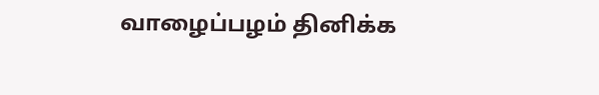வாழைப்பழம் தினிக்க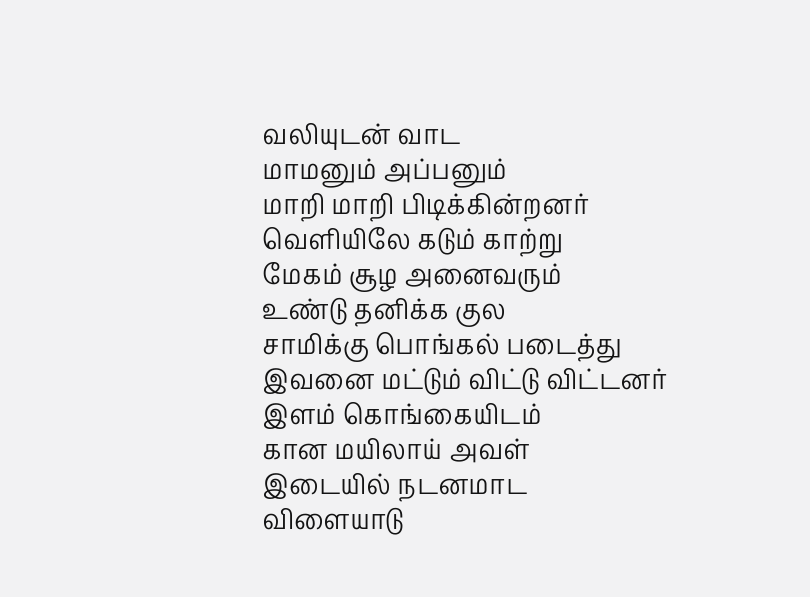வலியுடன் வாட
மாமனும் அப்பனும்
மாறி மாறி பிடிக்கின்றனர்
வெளியிலே கடும் காற்று
மேகம் சூழ அனைவரும்
உண்டு தனிக்க குல
சாமிக்கு பொங்கல் படைத்து
இவனை மட்டும் விட்டு விட்டனர்
இளம் கொங்கையிடம்
கான மயிலாய் அவள்
இடையில் நடனமாட
விளையாடு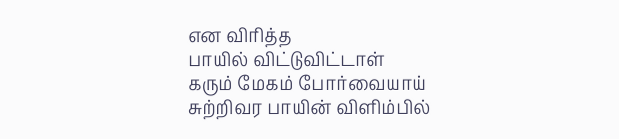என விரித்த
பாயில் விட்டுவிட்டாள்
கரும் மேகம் போர்வையாய்
சுற்றிவர பாயின் விளிம்பில்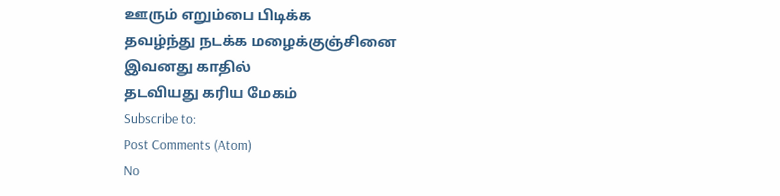ஊரும் எறும்பை பிடிக்க
தவழ்ந்து நடக்க மழைக்குஞ்சினை
இவனது காதில்
தடவியது கரிய மேகம்
Subscribe to:
Post Comments (Atom)
No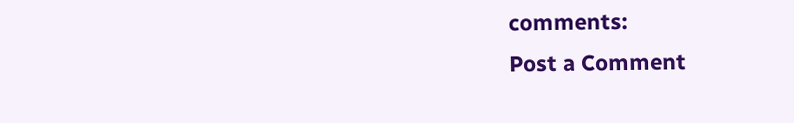comments:
Post a Comment